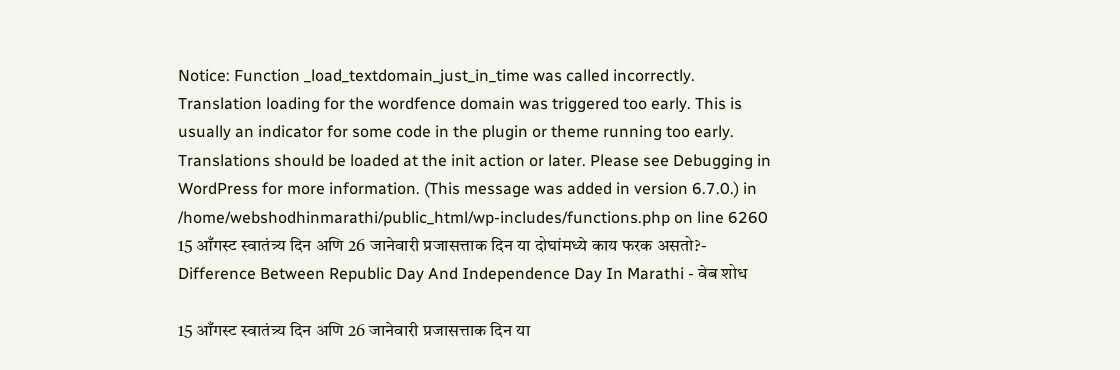Notice: Function _load_textdomain_just_in_time was called incorrectly. Translation loading for the wordfence domain was triggered too early. This is usually an indicator for some code in the plugin or theme running too early. Translations should be loaded at the init action or later. Please see Debugging in WordPress for more information. (This message was added in version 6.7.0.) in /home/webshodhinmarathi/public_html/wp-includes/functions.php on line 6260
15 आँगस्ट स्वातंत्र्य दिन अणि 26 जानेवारी प्रजासत्ताक दिन या दोघांमध्ये काय फरक असतो?- Difference Between Republic Day And Independence Day In Marathi - वेब शोध

15 आँगस्ट स्वातंत्र्य दिन अणि 26 जानेवारी प्रजासत्ताक दिन या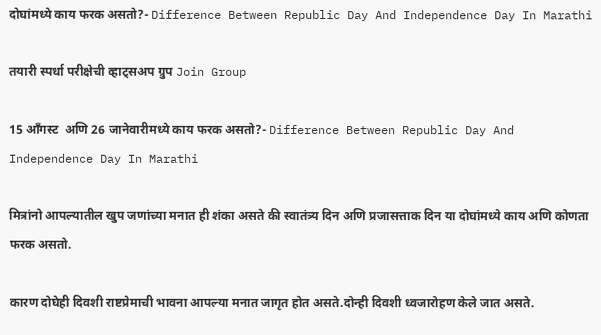दोघांमध्ये काय फरक असतो?- Difference Between Republic Day And Independence Day In Marathi

तयारी स्पर्धा परीक्षेची व्हाट्सअप ग्रुप Join Group

15 आँगस्ट  अणि 26 जानेवारीमध्ये काय फरक असतो?- Difference Between Republic Day And Independence Day In Marathi

मित्रांनो आपल्यातील खुप जणांच्या मनात ही शंका असते की स्वातंत्र्य दिन अणि प्रजासत्ताक दिन या दोघांमध्ये काय अणि कोणता फरक असतो.

कारण दोघेही दिवशी राष्टप्रेमाची भावना आपल्या मनात जागृत होत असते.दोन्ही दिवशी ध्वजारोहण केले जात असते.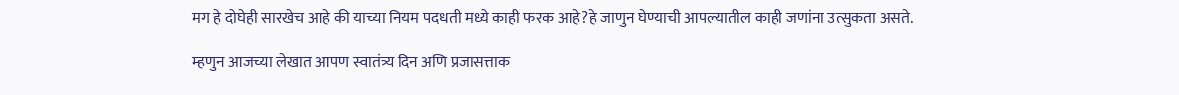मग हे दोघेही सारखेच आहे की याच्या नियम पदधती मध्ये काही फरक आहे?हे जाणुन घेण्याची आपल्यातील काही जणांना उत्सुकता असते.

म्हणुन आजच्या लेखात आपण स्वातंत्र्य दिन अणि प्रजासत्ताक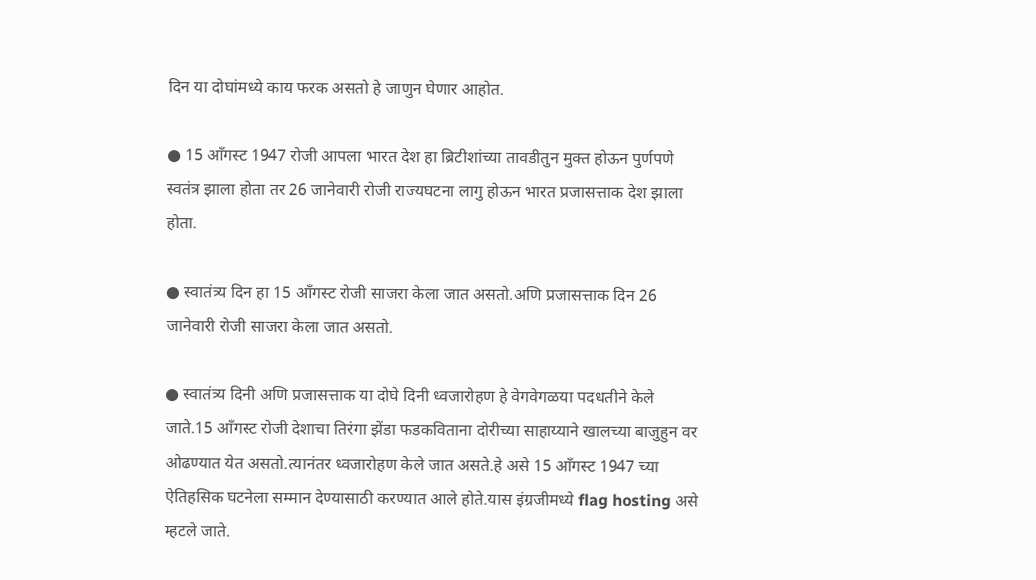दिन या दोघांमध्ये काय फरक असतो हे जाणुन घेणार आहोत.

● 15 आँगस्ट 1947 रोजी आपला भारत देश हा ब्रिटीशांच्या तावडीतुन मुक्त होऊन पुर्णपणे स्वतंत्र झाला होता तर 26 जानेवारी रोजी राज्यघटना लागु होऊन भारत प्रजासत्ताक देश झाला होता.

● स्वातंत्र्य दिन हा 15 आँगस्ट रोजी साजरा केला जात असतो.अणि प्रजासत्ताक दिन 26 जानेवारी रोजी साजरा केला जात असतो.

● स्वातंत्र्य दिनी अणि प्रजासत्ताक या दोघे दिनी ध्वजारोहण हे वेगवेगळया पदधतीने केले जाते.15 आँगस्ट रोजी देशाचा तिरंगा झेंडा फडकविताना दोरीच्या साहाय्याने खालच्या बाजुहुन वर ओढण्यात येत असतो.त्यानंतर ध्वजारोहण केले जात असते.हे असे 15 आँगस्ट 1947 च्या ऐतिहसिक घटनेला सम्मान देण्यासाठी करण्यात आले होते.यास इंग्रजीमध्ये flag hosting असे म्हटले जाते.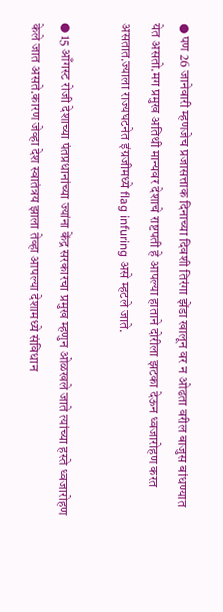● पण 26 जानेवारी म्हणजेच प्रजासत्ताक दिनाच्या दिवशी तिरंगा झेंडा खालून वर न ओढता वरील बाजुस बांधण्यात येत असतो.मग प्रमुख अतिथी मान्यवर देशाचे राष्टपती हे आपल्या हाताने दोरीला झटका देऊन ध्वजारोहण करत असतात.ज्याला राज्यघटनेत इंग्रजीमध्ये flag infuring असे म्हटले जाते.

● 15 आँगस्ट रोजी देशाच्या पंतप्रधानांच्या ज्यांना केंद्र सरकारचा प्रमुख म्हणुन ओळखले जाते त्यांच्या हस्ते ध्वजारोहण केले जात असते.कारण जेव्हा देश स्वातंत्रय झाला तेव्हा आपल्या देशामध्ये संविधान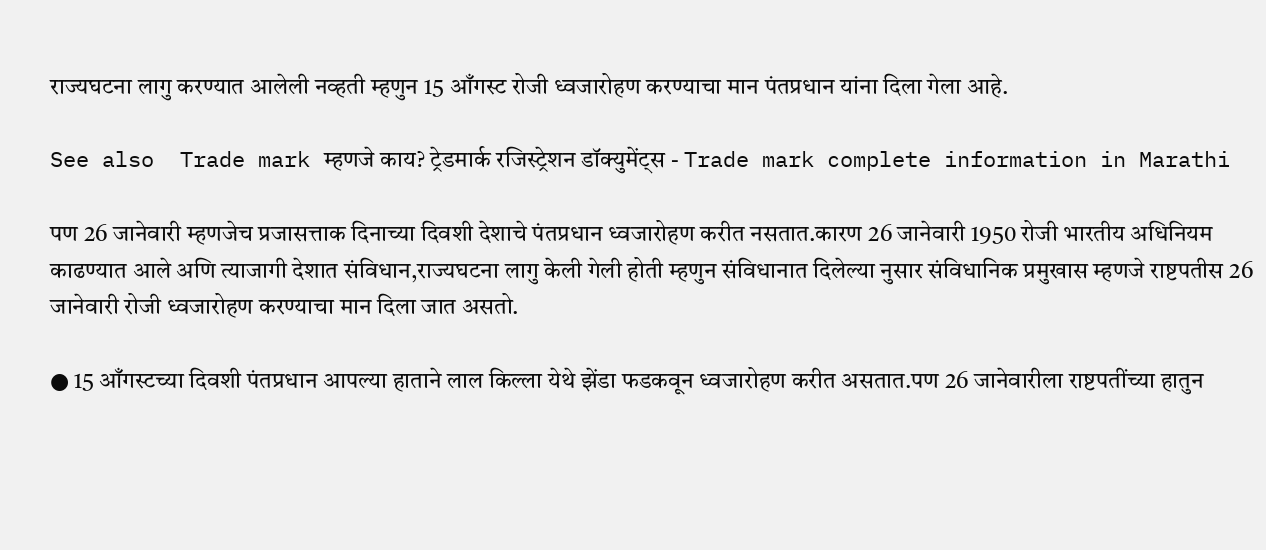राज्यघटना लागु करण्यात आलेली नव्हती म्हणुन 15 आँगस्ट रोजी ध्वजारोहण करण्याचा मान पंतप्रधान यांना दिला गेला आहे.

See also  Trade mark म्हणजे काय? ट्रेडमार्क रजिस्ट्रेशन डॉक्युमेंट्स - Trade mark complete information in Marathi

पण 26 जानेवारी म्हणजेच प्रजासत्ताक दिनाच्या दिवशी देशाचे पंतप्रधान ध्वजारोहण करीत नसतात.कारण 26 जानेवारी 1950 रोजी भारतीय अधिनियम काढण्यात आले अणि त्याजागी देशात संविधान,राज्यघटना लागु केली गेली होती म्हणुन संविधानात दिलेल्या नुसार संविधानिक प्रमुखास म्हणजे राष्टपतीस 26 जानेवारी रोजी ध्वजारोहण करण्याचा मान दिला जात असतो.

● 15 आँगस्टच्या दिवशी पंतप्रधान आपल्या हाताने लाल किल्ला येथे झेंडा फडकवून ध्वजारोहण करीत असतात.पण 26 जानेवारीला राष्टपतींच्या हातुन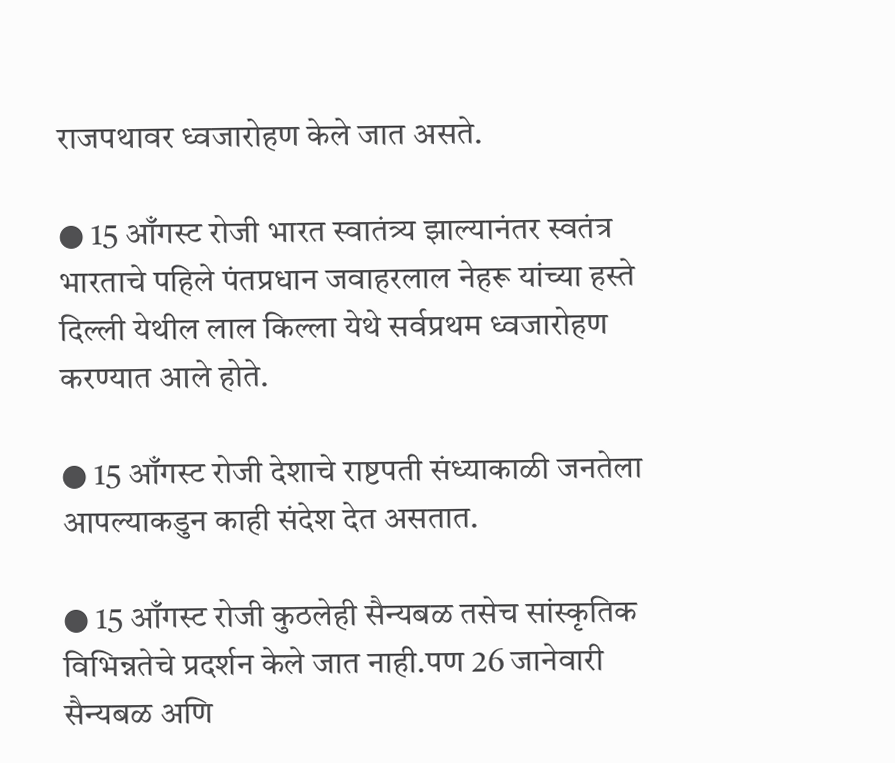राजपथावर ध्वजारोहण केले जात असते.

● 15 आँगस्ट रोजी भारत स्वातंत्र्य झाल्यानंतर स्वतंत्र भारताचे पहिले पंतप्रधान जवाहरलाल नेहरू यांच्या हस्ते दिल्ली येथील लाल किल्ला येथे सर्वप्रथम ध्वजारोहण करण्यात आले होते.

● 15 आँगस्ट रोजी देशाचे राष्टपती संध्याकाळी जनतेला आपल्याकडुन काही संदेश देत असतात.

● 15 आँगस्ट रोजी कुठलेही सैन्यबळ तसेच सांस्कृतिक विभिन्नतेचे प्रदर्शन केले जात नाही.पण 26 जानेवारी सैन्यबळ अणि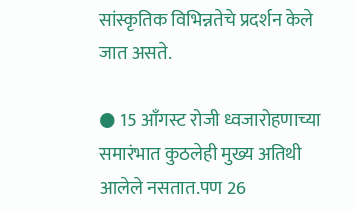सांस्कृतिक विभिन्नतेचे प्रदर्शन केले जात असते.

● 15 आँगस्ट रोजी ध्वजारोहणाच्या समारंभात कुठलेही मुख्य अतिथी आलेले नसतात.पण 26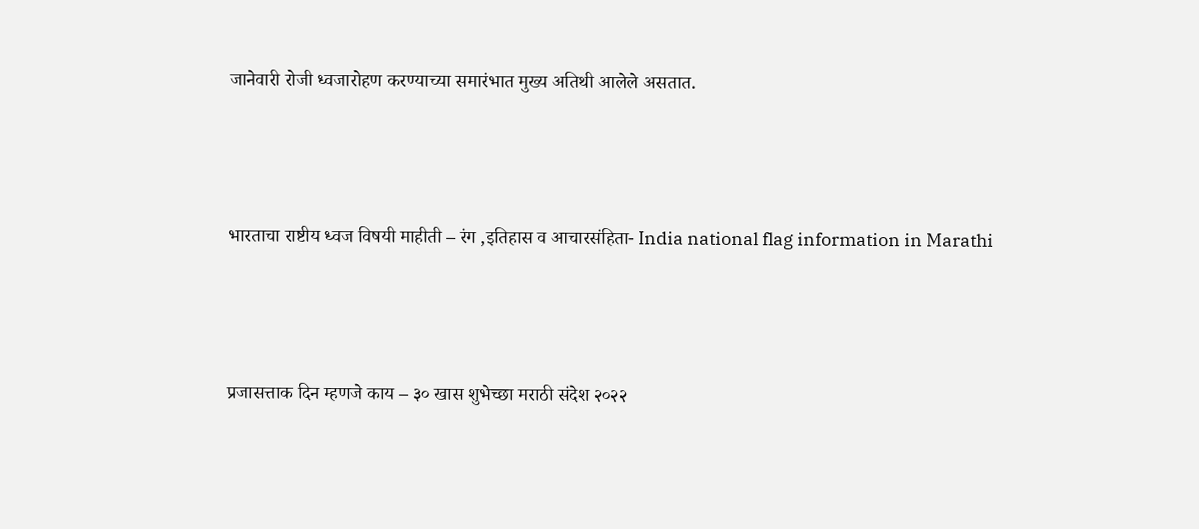जानेवारी रोजी ध्वजारोहण करण्याच्या समारंभात मुख्य अतिथी आलेले असतात.



भारताचा राष्टीय ध्वज विषयी माहीती – रंग ,इतिहास व आचारसंहिता- India national flag information in Marathi



प्रजासत्ताक दिन म्हणजे काय – ३० खास शुभेच्छा मराठी संदेश २०२२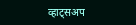व्हाट्सअप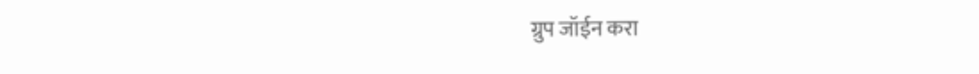ग्रुप जॉईन करा